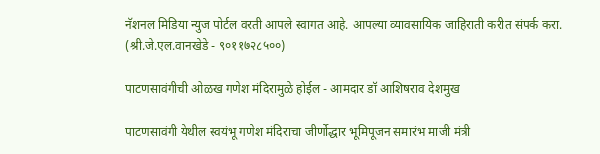नॅशनल मिडिया न्युज पोर्टल वरती आपले स्वागत आहे. आपल्या व्यावसायिक जाहिराती करीत संपर्क करा. (श्री.जे.एल.वानखेडे - ९०११७२८५००)

पाटणसावंगीची ओळख गणेश मंदिरामुळे होईल - आमदार डॉ आशिषराव देशमुख

पाटणसावंगी येथील स्वयंभू गणेश मंदिराचा जीर्णोद्धार भूमिपूजन समारंभ माजी मंत्री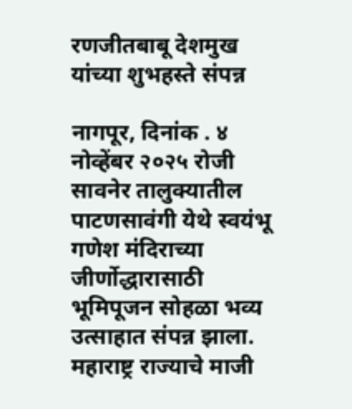रणजीतबाबू देशमुख यांच्या शुभहस्ते संपन्न

नागपूर, दिनांक . ४ नोव्हेंबर २०२५ रोजी सावनेर तालुक्यातील पाटणसावंगी येथे स्वयंभू गणेश मंदिराच्या जीर्णोद्धारासाठी भूमिपूजन सोहळा भव्य उत्साहात संपन्न झाला. महाराष्ट्र राज्याचे माजी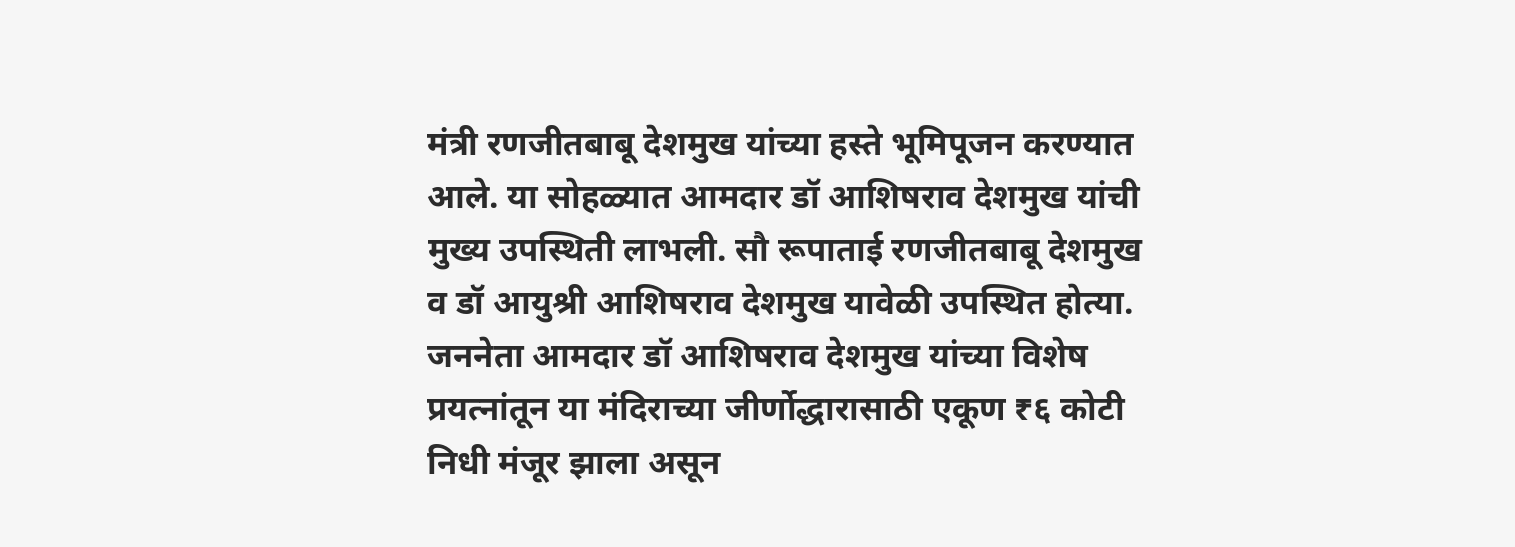मंत्री रणजीतबाबू देशमुख यांच्या हस्ते भूमिपूजन करण्यात आले. या सोहळ्यात आमदार डॉ आशिषराव देशमुख यांची मुख्य उपस्थिती लाभली. सौ रूपाताई रणजीतबाबू देशमुख व डॉ आयुश्री आशिषराव देशमुख यावेळी उपस्थित होत्या. जननेता आमदार डॉ आशिषराव देशमुख यांच्या विशेष प्रयत्नांतून या मंदिराच्या जीर्णोद्धारासाठी एकूण ₹६ कोटी निधी मंजूर झाला असून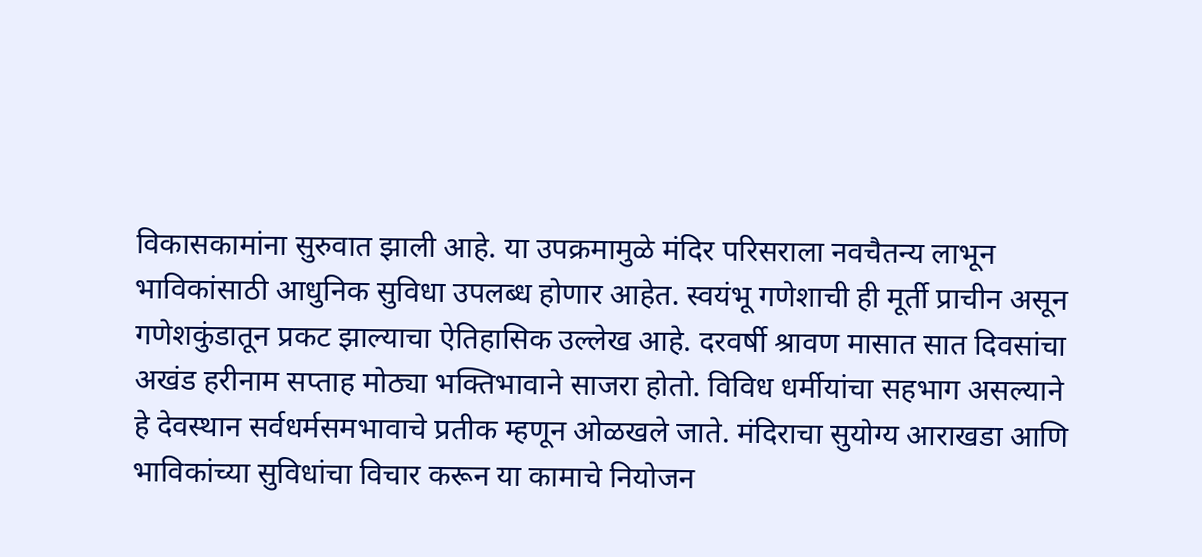विकासकामांना सुरुवात झाली आहे. या उपक्रमामुळे मंदिर परिसराला नवचैतन्य लाभून भाविकांसाठी आधुनिक सुविधा उपलब्ध होणार आहेत. स्वयंभू गणेशाची ही मूर्ती प्राचीन असून गणेशकुंडातून प्रकट झाल्याचा ऐतिहासिक उल्लेख आहे. दरवर्षी श्रावण मासात सात दिवसांचा अखंड हरीनाम सप्ताह मोठ्या भक्तिभावाने साजरा होतो. विविध धर्मीयांचा सहभाग असल्याने हे देवस्थान सर्वधर्मसमभावाचे प्रतीक म्हणून ओळखले जाते. मंदिराचा सुयोग्य आराखडा आणि भाविकांच्या सुविधांचा विचार करून या कामाचे नियोजन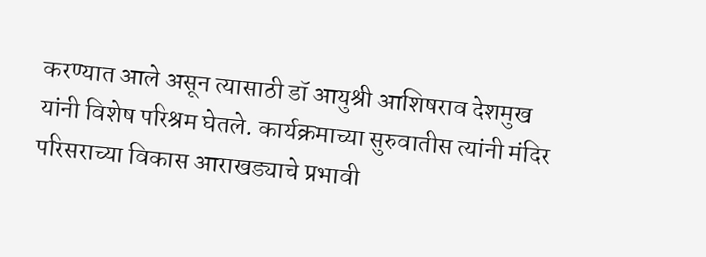करण्यात आले असून त्यासाठी डॉ आयुश्री आशिषराव देशमुख यांनी विशेष परिश्रम घेतले. कार्यक्रमाच्या सुरुवातीस त्यांनी मंदिर परिसराच्या विकास आराखड्याचे प्रभावी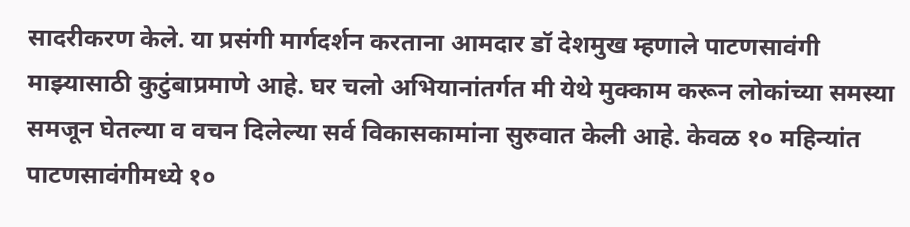सादरीकरण केले. या प्रसंगी मार्गदर्शन करताना आमदार डॉ देशमुख म्हणाले पाटणसावंगी माझ्यासाठी कुटुंबाप्रमाणे आहे. घर चलो अभियानांतर्गत मी येथे मुक्काम करून लोकांच्या समस्या समजून घेतल्या व वचन दिलेल्या सर्व विकासकामांना सुरुवात केली आहे. केवळ १० महिन्यांत पाटणसावंगीमध्ये १०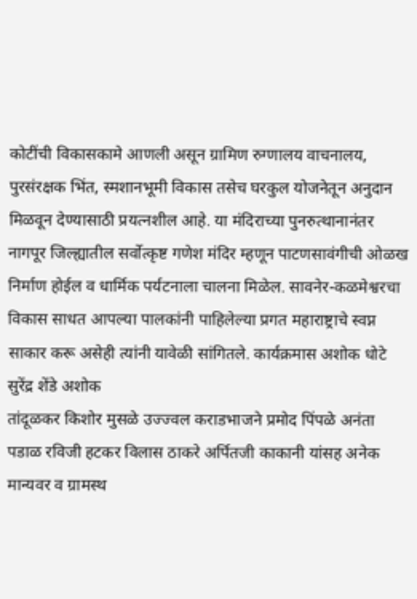कोटींची विकासकामे आणली असून ग्रामिण रुग्णालय वाचनालय, पुरसंरक्षक भिंत, स्मशानभूमी विकास तसेच घरकुल योजनेतून अनुदान मिळवून देण्यासाठी प्रयत्नशील आहे. या मंदिराच्या पुनरुत्थानानंतर नागपूर जिल्ह्यातील सर्वोत्कृष्ट गणेश मंदिर म्हणून पाटणसावंगीची ओळख निर्माण होईल व धार्मिक पर्यटनाला चालना मिळेल. सावनेर-कळमेश्वरचा विकास साधत आपल्या पालकांनी पाहिलेल्या प्रगत महाराष्ट्राचे स्वप्न साकार करू असेही त्यांनी यावेळी सांगितले. कार्यक्रमास अशोक धोटे सुरेंद्र शेंडे अशोक
तांदूळकर किशोर मुसळे उज्ज्वल कराडभाजने प्रमोद पिंपळे अनंता पडाळ रविजी हटकर विलास ठाकरे अर्पितजी काकानी यांसह अनेक मान्यवर व ग्रामस्थ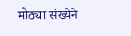मोठ्या संख्येने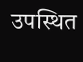उपस्थित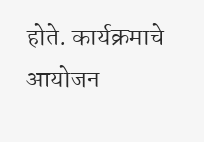होते. कार्यक्रमाचे आयोजन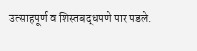उत्साहपूर्ण व शिस्तबद्धपणे पार पडले.